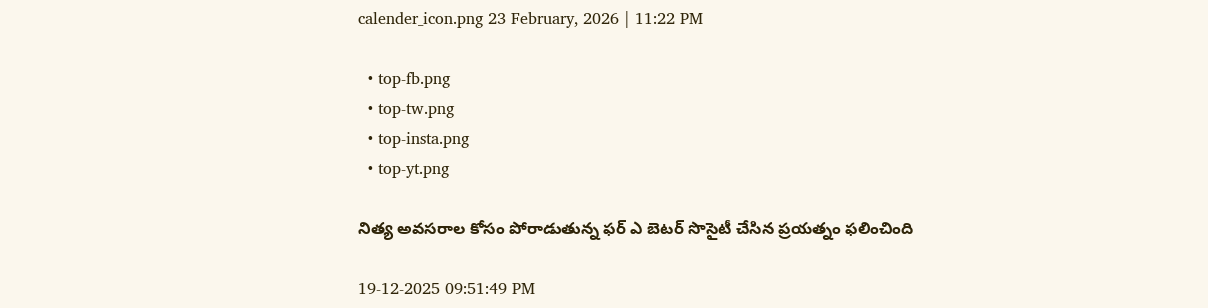calender_icon.png 23 February, 2026 | 11:22 PM

  • top-fb.png
  • top-tw.png
  • top-insta.png
  • top-yt.png

నిత్య అవసరాల కోసం పోరాడుతున్న ఫర్ ఎ బెటర్ సొసైటీ చేసిన ప్రయత్నం ఫలించింది

19-12-2025 09:51:49 PM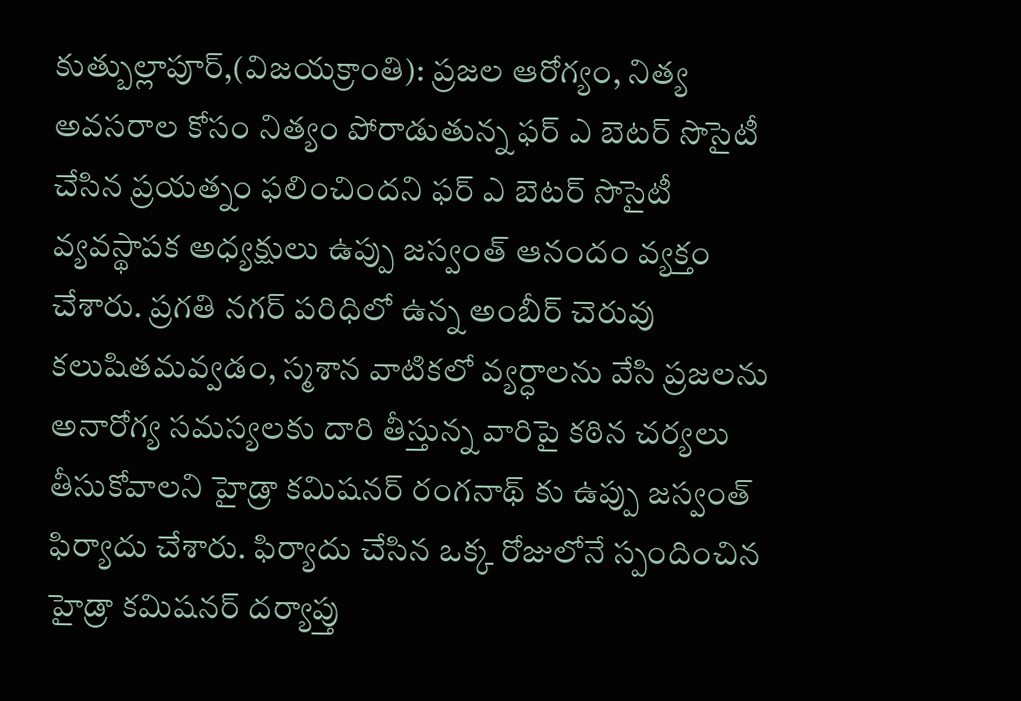కుత్బుల్లాపూర్,(విజయక్రాంతి): ప్రజల ఆరోగ్యం, నిత్య అవసరాల కోసం నిత్యం పోరాడుతున్న ఫర్ ఎ బెటర్ సొసైటీ చేసిన ప్రయత్నం ఫలించిందని ఫర్ ఎ బెటర్ సొసైటీ వ్యవస్థాపక అధ్యక్షులు ఉప్పు జస్వంత్ ఆనందం వ్యక్తం చేశారు. ప్రగతి నగర్ పరిధిలో ఉన్న అంబీర్ చెరువు కలుషితమవ్వడం, స్మశాన వాటికలో వ్యర్ధాలను వేసి ప్రజలను అనారోగ్య సమస్యలకు దారి తీస్తున్న వారిపై కఠిన చర్యలు తీసుకోవాలని హైడ్రా కమిషనర్ రంగనాథ్ కు ఉప్పు జస్వంత్ ఫిర్యాదు చేశారు. ఫిర్యాదు చేసిన ఒక్క రోజులోనే స్పందించిన హైడ్రా కమిషనర్ దర్యాప్తు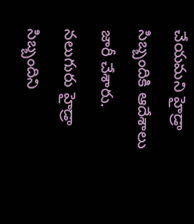చేయమని హైడ్రా సిబ్బందికి ఆదేశాలు జారీ చేశారు. నలుగురు హైడ్రా సిబ్బందిని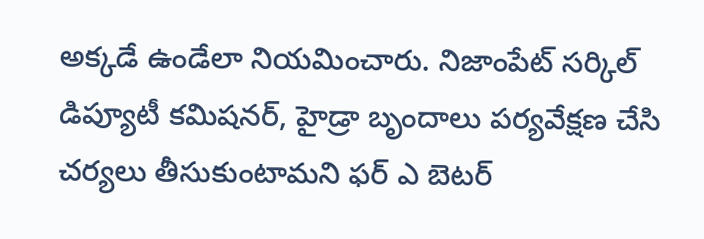అక్కడే ఉండేలా నియమించారు. నిజాంపేట్ సర్కిల్ డిప్యూటీ కమిషనర్, హైడ్రా బృందాలు పర్యవేక్షణ చేసి చర్యలు తీసుకుంటామని ఫర్ ఎ బెటర్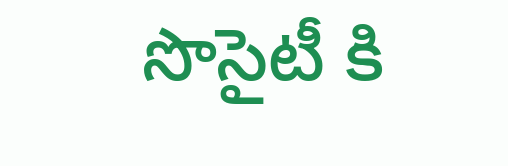సొసైటీ కి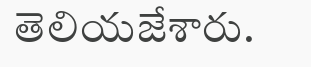తెలియజేశారు.